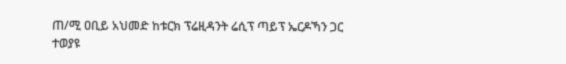ጠ/ሚ ዐቢይ አህመድ ከቱርክ ፕሬዚዳንት ሬሲፕ ጣይፕ ኤርዶኻን ጋር ተወያዩ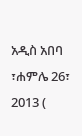አዲስ አበባ ፣ሐምሌ 26፣ 2013 (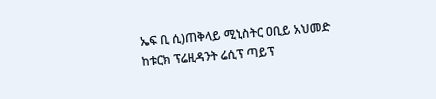ኤፍ ቢ ሲ)ጠቅላይ ሚኒስትር ዐቢይ አህመድ ከቱርክ ፕሬዚዳንት ሬሲፕ ጣይፕ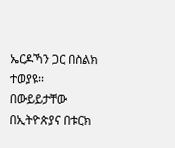ኤርዶኻን ጋር በስልክ ተወያዩ፡፡
በውይይታቸው በኢትዮጵያና በቱርክ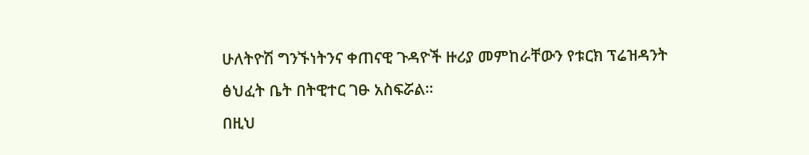ሁለትዮሽ ግንኙነትንና ቀጠናዊ ጉዳዮች ዙሪያ መምከራቸውን የቱርክ ፕሬዝዳንት ፅህፈት ቤት በትዊተር ገፁ አስፍሯል፡፡
በዚህ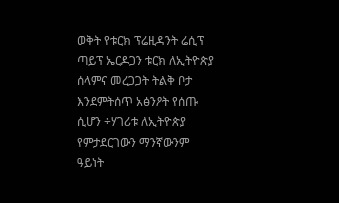ወቅት የቱርክ ፕሬዚዳንት ሬሲፕ ጣይፕ ኤርዶጋን ቱርክ ለኢትዮጵያ ሰላምና መረጋጋት ትልቅ ቦታ እንደምትሰጥ አፅንዖት የሰጡ ሲሆን ÷ሃገሪቱ ለኢትዮጵያ የምታደርገውን ማንኛውንም ዓይነት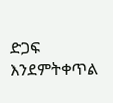ድጋፍ እንደምትቀጥል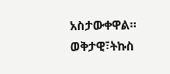አስታውቀዋል።
ወቅታዊ፣ትኩስ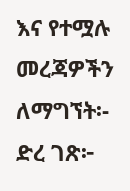እና የተሟሉ መረጃዎችን ለማግኘት፡-
ድረ ገጽ፦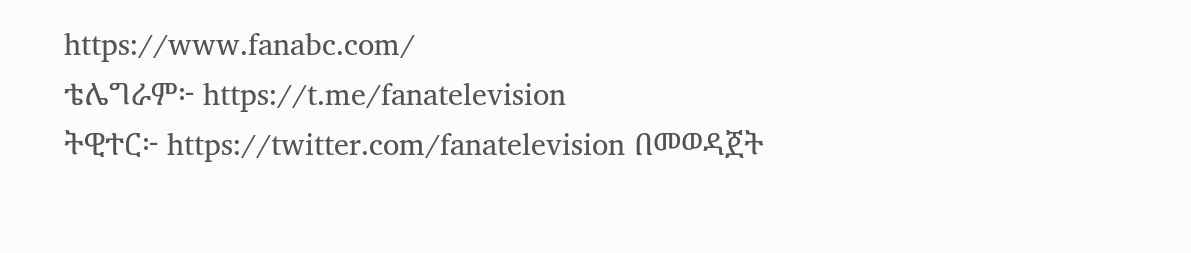https://www.fanabc.com/
ቴሌግራም፦ https://t.me/fanatelevision
ትዊተር፦ https://twitter.com/fanatelevision በመወዳጀት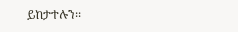ይከታተሉን፡፡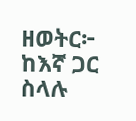ዘወትር፦ ከእኛ ጋር ስላሉ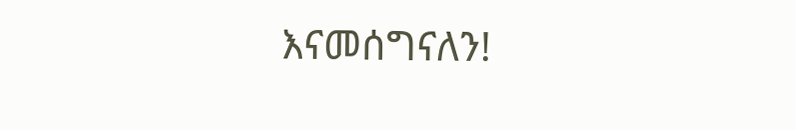እናመሰግናለን!